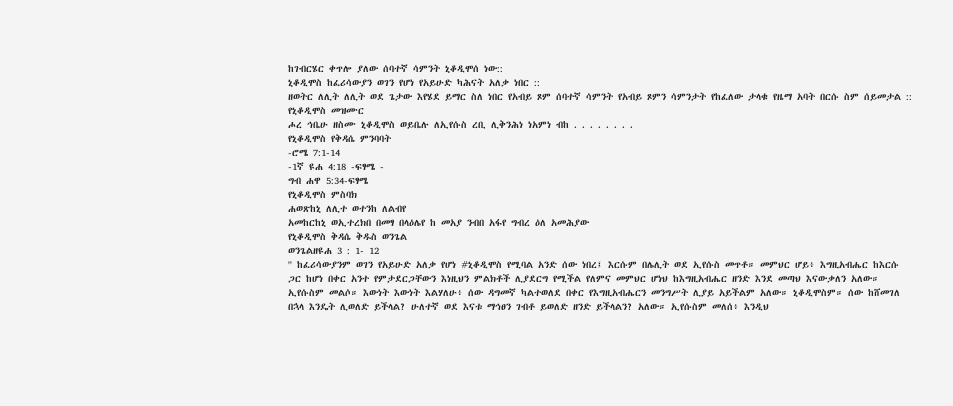ከገብርሄር ቀጥሎ ያለው ሰባተኛ ሳምንት ኒቆዲሞሰ ነው::
ኒቆዲሞስ ከፈሪሳውያን ወገን የሆነ የአይሁድ ካሕናት አለቃ ነበር ::
ዘወትር ለሊት ለሊት ወደ ጌታው እየሄደ ይማር ስለ ነበር የአብይ ጾም ሰባተኛ ሳምንት የአብይ ጾምን ሳምንታት የከፈለው ታላቁ የዜማ አባት በርሱ ስም ሰይመታል ::
የኒቆዲሞስ መዝሙር
ሖረ ኅቤሁ ዘስሙ ኒቆዲሞስ ወይቤሉ ለኢየሱስ ረቢ ሊቅንሕነ ነአምነ ብከ . . . . . . . .
የኒቆዲሞስ የቅዳሴ ምንባባት
-ሮሜ 7:1-14
-1ኛ ዩሐ 4:18 -ፍፃሜ -
ግብ ሐዋ 5:34-ፍፃሜ
የኒቆዲሞስ ምስባክ
ሐወጽከኒ ለሊተ ወተንከ ለልብየ
አመከርከኒ ወኢተረክበ በመፃ በላዕሌየ ከ መአያ ንብበ አፋየ ግብረ ዕለ አመሕያው
የኒቆዲሞስ ቅዳሴ ቅዱስ ወንጌል
ወንጌልዘዩሐ 3 : 1- 12
'' ከፈሪሳውያንም ወገን የአይሁድ አለቃ የሆነ #ኒቆዲሞስ የሚባል አንድ ሰው ነበረ፤ እርሱም በሌሊት ወደ ኢየሱስ መጥቶ። መምህር ሆይ፥ እግዚአብሔር ከእርሱ ጋር ከሆነ በቀር አንተ የምታደርጋቸውን እነዚህን ምልክቶች ሊያደርግ የሚችል የለምና መምህር ሆነህ ከእግዚአብሔር ዘንድ እንደ መጣህ እናውቃለን አለው። ኢየሱስም መልሶ። እውነት እውነት እልሃለሁ፥ ሰው ዳግመኛ ካልተወለደ በቀር የእግዚአብሔርን መንግሥት ሊያይ አይችልም አለው። ኒቆዲሞስም። ሰው ከሸመገለ በኋላ እንዴት ሊወለድ ይችላል? ሁለተኛ ወደ እናቱ ማኅፀን ገብቶ ይወለድ ዘንድ ይችላልን? አለው። ኢየሱስም መለሰ፥ እንዲህ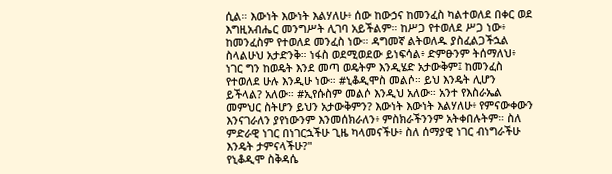ሲል። እውነት እውነት እልሃለሁ፥ ሰው ከውኃና ከመንፈስ ካልተወለደ በቀር ወደ እግዚአብሔር መንግሥት ሊገባ አይችልም። ከሥጋ የተወለደ ሥጋ ነው፥ ከመንፈስም የተወለደ መንፈስ ነው። ዳግመኛ ልትወለዱ ያስፈልጋችኋል ስላልሁህ አታድንቅ። ነፋስ ወደሚወደው ይነፍሳል፥ ድምፁንም ትሰማለህ፥ ነገር ግን ከወዴት እንደ መጣ ወዴትም እንዲሄድ አታውቅም፤ ከመንፈስ የተወለደ ሁሉ እንዲሁ ነው። #ኒቆዲሞስ መልሶ። ይህ እንዴት ሊሆን ይችላል? አለው። #ኢየሱስም መልሶ እንዲህ አለው። አንተ የእስራኤል መምህር ስትሆን ይህን አታውቅምን? እውነት እውነት እልሃለሁ፥ የምናውቀውን እንናገራለን ያየነውንም እንመሰክራለን፥ ምስክራችንንም አትቀበሉትም። ስለ ምድራዊ ነገር በነገርኋችሁ ጊዜ ካላመናችሁ፥ ስለ ሰማያዊ ነገር ብነግራችሁ እንዴት ታምናላችሁ?"
የኒቆዲሞ ስቅዳሴ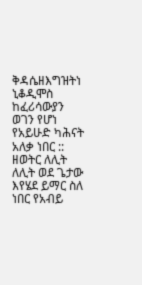ቅዳሴዘእግዝትነ
ኒቆዲሞስ ከፈሪሳውያን ወገን የሆነ የአይሁድ ካሕናት አለቃ ነበር ::
ዘወትር ለሊት ለሊት ወደ ጌታው እየሄደ ይማር ስለ ነበር የአብይ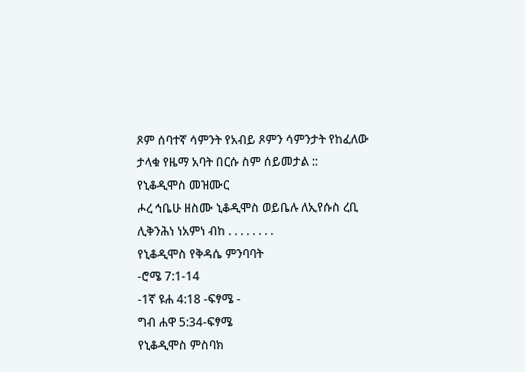ጾም ሰባተኛ ሳምንት የአብይ ጾምን ሳምንታት የከፈለው ታላቁ የዜማ አባት በርሱ ስም ሰይመታል ::
የኒቆዲሞስ መዝሙር
ሖረ ኅቤሁ ዘስሙ ኒቆዲሞስ ወይቤሉ ለኢየሱስ ረቢ ሊቅንሕነ ነአምነ ብከ . . . . . . . .
የኒቆዲሞስ የቅዳሴ ምንባባት
-ሮሜ 7:1-14
-1ኛ ዩሐ 4:18 -ፍፃሜ -
ግብ ሐዋ 5:34-ፍፃሜ
የኒቆዲሞስ ምስባክ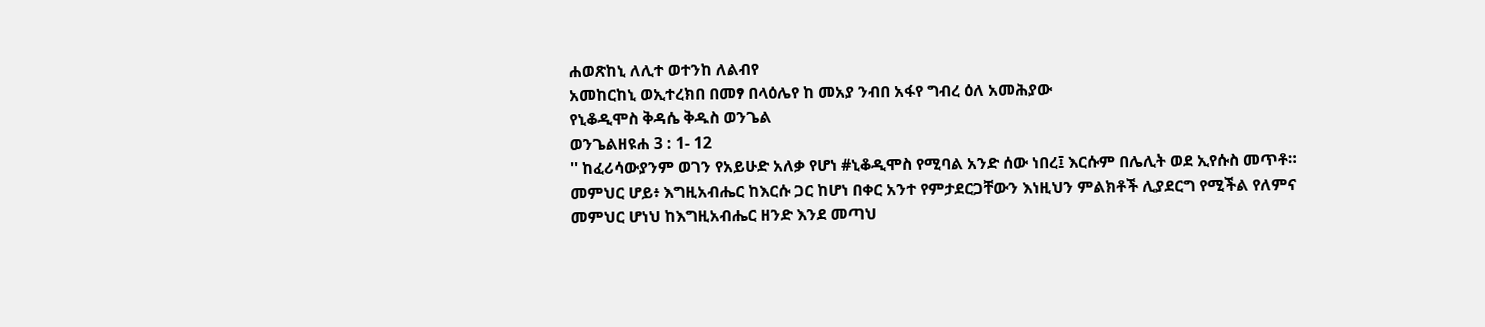ሐወጽከኒ ለሊተ ወተንከ ለልብየ
አመከርከኒ ወኢተረክበ በመፃ በላዕሌየ ከ መአያ ንብበ አፋየ ግብረ ዕለ አመሕያው
የኒቆዲሞስ ቅዳሴ ቅዱስ ወንጌል
ወንጌልዘዩሐ 3 : 1- 12
'' ከፈሪሳውያንም ወገን የአይሁድ አለቃ የሆነ #ኒቆዲሞስ የሚባል አንድ ሰው ነበረ፤ እርሱም በሌሊት ወደ ኢየሱስ መጥቶ። መምህር ሆይ፥ እግዚአብሔር ከእርሱ ጋር ከሆነ በቀር አንተ የምታደርጋቸውን እነዚህን ምልክቶች ሊያደርግ የሚችል የለምና መምህር ሆነህ ከእግዚአብሔር ዘንድ እንደ መጣህ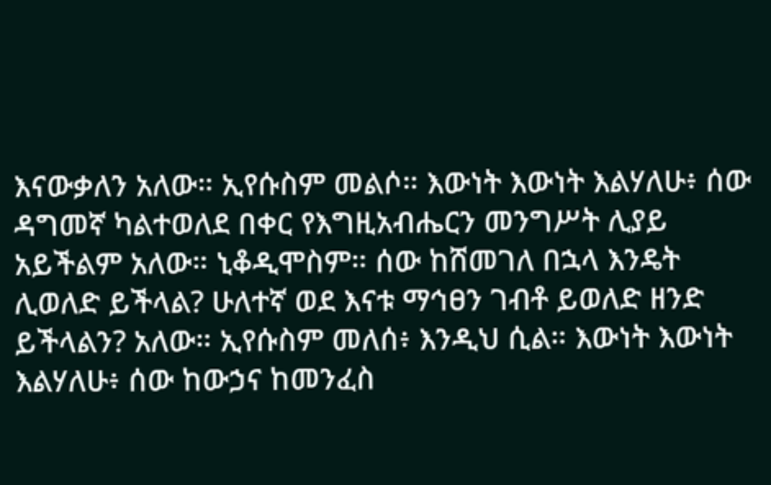እናውቃለን አለው። ኢየሱስም መልሶ። እውነት እውነት እልሃለሁ፥ ሰው ዳግመኛ ካልተወለደ በቀር የእግዚአብሔርን መንግሥት ሊያይ አይችልም አለው። ኒቆዲሞስም። ሰው ከሸመገለ በኋላ እንዴት ሊወለድ ይችላል? ሁለተኛ ወደ እናቱ ማኅፀን ገብቶ ይወለድ ዘንድ ይችላልን? አለው። ኢየሱስም መለሰ፥ እንዲህ ሲል። እውነት እውነት እልሃለሁ፥ ሰው ከውኃና ከመንፈስ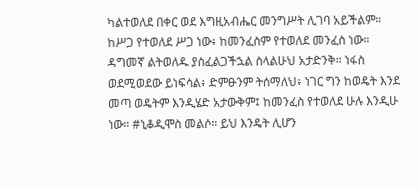ካልተወለደ በቀር ወደ እግዚአብሔር መንግሥት ሊገባ አይችልም። ከሥጋ የተወለደ ሥጋ ነው፥ ከመንፈስም የተወለደ መንፈስ ነው። ዳግመኛ ልትወለዱ ያስፈልጋችኋል ስላልሁህ አታድንቅ። ነፋስ ወደሚወደው ይነፍሳል፥ ድምፁንም ትሰማለህ፥ ነገር ግን ከወዴት እንደ መጣ ወዴትም እንዲሄድ አታውቅም፤ ከመንፈስ የተወለደ ሁሉ እንዲሁ ነው። #ኒቆዲሞስ መልሶ። ይህ እንዴት ሊሆን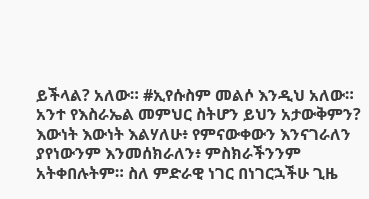ይችላል? አለው። #ኢየሱስም መልሶ እንዲህ አለው። አንተ የእስራኤል መምህር ስትሆን ይህን አታውቅምን? እውነት እውነት እልሃለሁ፥ የምናውቀውን እንናገራለን ያየነውንም እንመሰክራለን፥ ምስክራችንንም አትቀበሉትም። ስለ ምድራዊ ነገር በነገርኋችሁ ጊዜ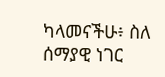ካላመናችሁ፥ ስለ ሰማያዊ ነገር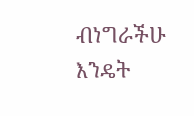ብነግራችሁ እንዴት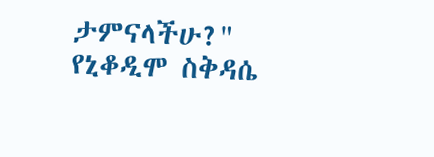ታምናላችሁ?"
የኒቆዲሞ ስቅዳሴ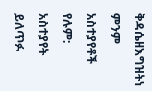ቅዳሴዘእግዝትነ
ምንም አስተያየቶች የሉም:
አስተያየት ይለጥፉ